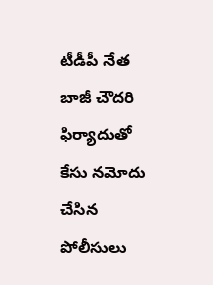టీడీపీ నేత బాజీ చౌదరి ఫిర్యాదుతో కేసు నమోదు చేసిన పోలీసులు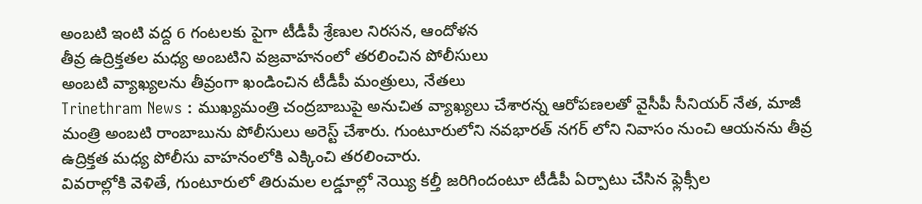అంబటి ఇంటి వద్ద 6 గంటలకు పైగా టీడీపీ శ్రేణుల నిరసన, ఆందోళన
తీవ్ర ఉద్రిక్తతల మధ్య అంబటిని వజ్రవాహనంలో తరలించిన పోలీసులు
అంబటి వ్యాఖ్యలను తీవ్రంగా ఖండించిన టీడీపీ మంత్రులు, నేతలు
Trinethram News : ముఖ్యమంత్రి చంద్రబాబుపై అనుచిత వ్యాఖ్యలు చేశారన్న ఆరోపణలతో వైసీపీ సీనియర్ నేత, మాజీ మంత్రి అంబటి రాంబాబును పోలీసులు అరెస్ట్ చేశారు. గుంటూరులోని నవభారత్ నగర్ లోని నివాసం నుంచి ఆయనను తీవ్ర ఉద్రిక్తత మధ్య పోలీసు వాహనంలోకి ఎక్కించి తరలించారు.
వివరాల్లోకి వెళితే, గుంటూరులో తిరుమల లడ్డూల్లో నెయ్యి కల్తీ జరిగిందంటూ టీడీపీ ఏర్పాటు చేసిన ఫ్లెక్సీల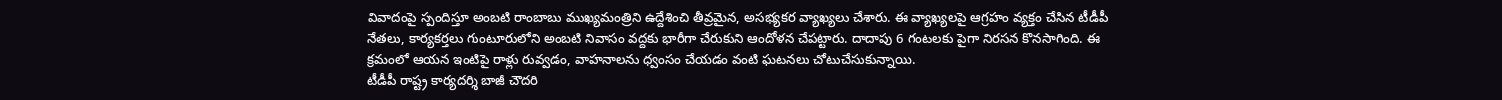వివాదంపై స్పందిస్తూ అంబటి రాంబాబు ముఖ్యమంత్రిని ఉద్దేశించి తీవ్రమైన, అసభ్యకర వ్యాఖ్యలు చేశారు. ఈ వ్యాఖ్యలపై ఆగ్రహం వ్యక్తం చేసిన టీడీపీ నేతలు, కార్యకర్తలు గుంటూరులోని అంబటి నివాసం వద్దకు భారీగా చేరుకుని ఆందోళన చేపట్టారు. దాదాపు 6 గంటలకు పైగా నిరసన కొనసాగింది. ఈ క్రమంలో ఆయన ఇంటిపై రాళ్లు రువ్వడం, వాహనాలను ధ్వంసం చేయడం వంటి ఘటనలు చోటుచేసుకున్నాయి.
టీడీపీ రాష్ట్ర కార్యదర్శి బాజీ చౌదరి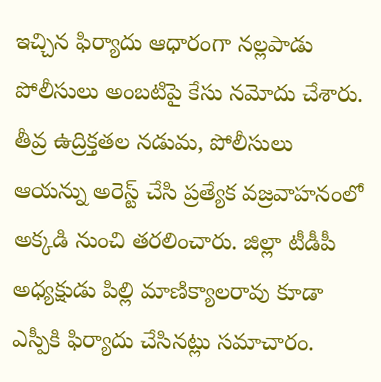ఇచ్చిన ఫిర్యాదు ఆధారంగా నల్లపాడు పోలీసులు అంబటిపై కేసు నమోదు చేశారు. తీవ్ర ఉద్రిక్తతల నడుమ, పోలీసులు ఆయన్ను అరెస్ట్ చేసి ప్రత్యేక వజ్రవాహనంలో అక్కడి నుంచి తరలించారు. జిల్లా టీడీపీ అధ్యక్షుడు పిల్లి మాణిక్యాలరావు కూడా ఎస్పీకి ఫిర్యాదు చేసినట్లు సమాచారం.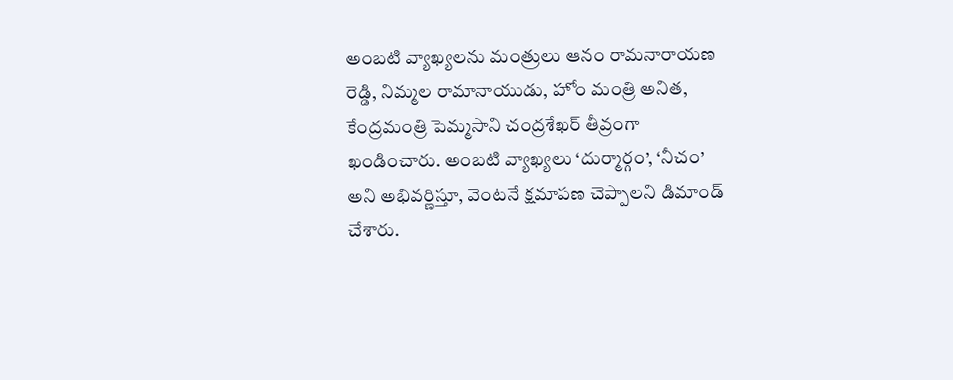అంబటి వ్యాఖ్యలను మంత్రులు ఆనం రామనారాయణ రెడ్డి, నిమ్మల రామానాయుడు, హోం మంత్రి అనిత, కేంద్రమంత్రి పెమ్మసాని చంద్రశేఖర్ తీవ్రంగా ఖండించారు. అంబటి వ్యాఖ్యలు ‘దుర్మార్గం’, ‘నీచం’ అని అభివర్ణిస్తూ, వెంటనే క్షమాపణ చెప్పాలని డిమాండ్ చేశారు.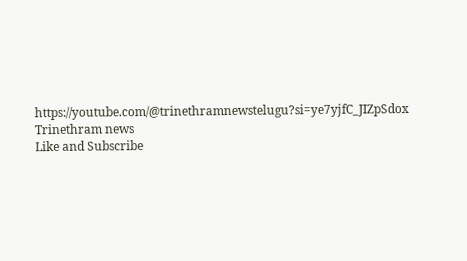https://youtube.com/@trinethramnewstelugu?si=ye7yjfC_JIZpSdox
Trinethram news
Like and Subscribe